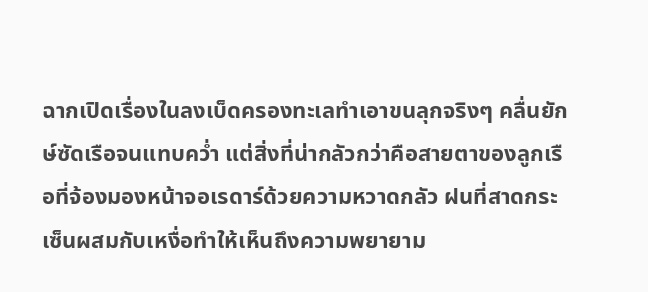ฉากเปิดเรื่องในลงเบ็ดครองทะเลทำเอาขนลุกจริงๆ คลื่นยักษ์ซัดเรือจนแทบคว่ำ แต่สิ่งที่น่ากลัวกว่าคือสายตาของลูกเรือที่จ้องมองหน้าจอเรดาร์ด้วยความหวาดกลัว ฝนที่สาดกระเซ็นผสมกับเหงื่อทำให้เห็นถึงความพยายาม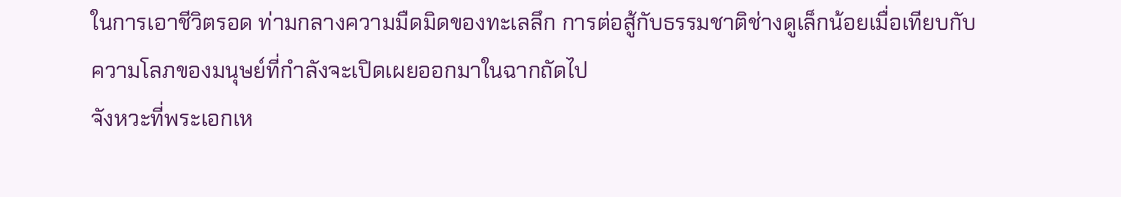ในการเอาชีวิตรอด ท่ามกลางความมืดมิดของทะเลลึก การต่อสู้กับธรรมชาติช่างดูเล็กน้อยเมื่อเทียบกับความโลภของมนุษย์ที่กำลังจะเปิดเผยออกมาในฉากถัดไป
จังหวะที่พระเอกเห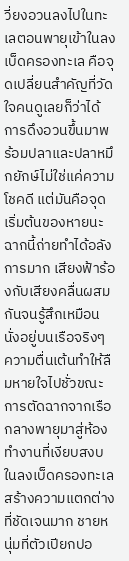วี่ยงอวนลงไปในทะเลตอนพายุเข้าในลงเบ็ดครองทะเล คือจุดเปลี่ยนสำคัญที่วัดใจคนดูเลยก็ว่าได้ การดึงอวนขึ้นมาพร้อมปลาและปลาหมึกยักษ์ไม่ใช่แค่ความโชคดี แต่มันคือจุดเริ่มต้นของหายนะ ฉากนี้ถ่ายทำได้อลังการมาก เสียงฟ้าร้องกับเสียงคลื่นผสมกันจนรู้สึกเหมือนนั่งอยู่บนเรือจริงๆ ความตื่นเต้นทำให้ลืมหายใจไปชั่วขณะ
การตัดฉากจากเรือกลางพายุมาสู่ห้องทำงานที่เงียบสงบในลงเบ็ดครองทะเล สร้างความแตกต่างที่ชัดเจนมาก ชายหนุ่มที่ตัวเปียกปอ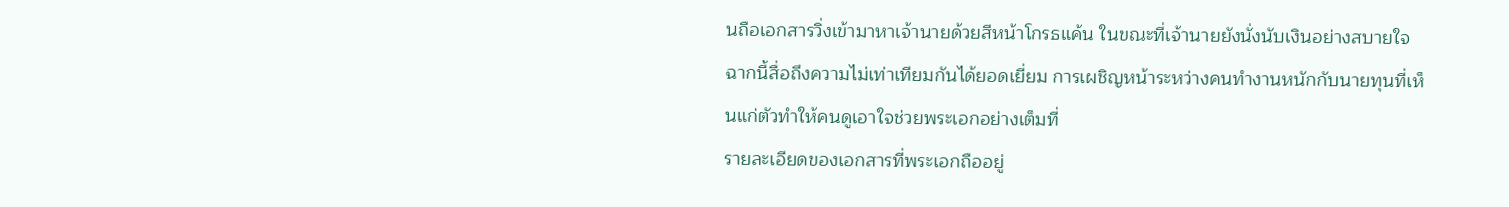นถือเอกสารวิ่งเข้ามาหาเจ้านายด้วยสีหน้าโกรธแค้น ในขณะที่เจ้านายยังนั่งนับเงินอย่างสบายใจ ฉากนี้สื่อถึงความไม่เท่าเทียมกันได้ยอดเยี่ยม การเผชิญหน้าระหว่างคนทำงานหนักกับนายทุนที่เห็นแก่ตัวทำให้คนดูเอาใจช่วยพระเอกอย่างเต็มที่
รายละเอียดของเอกสารที่พระเอกถืออยู่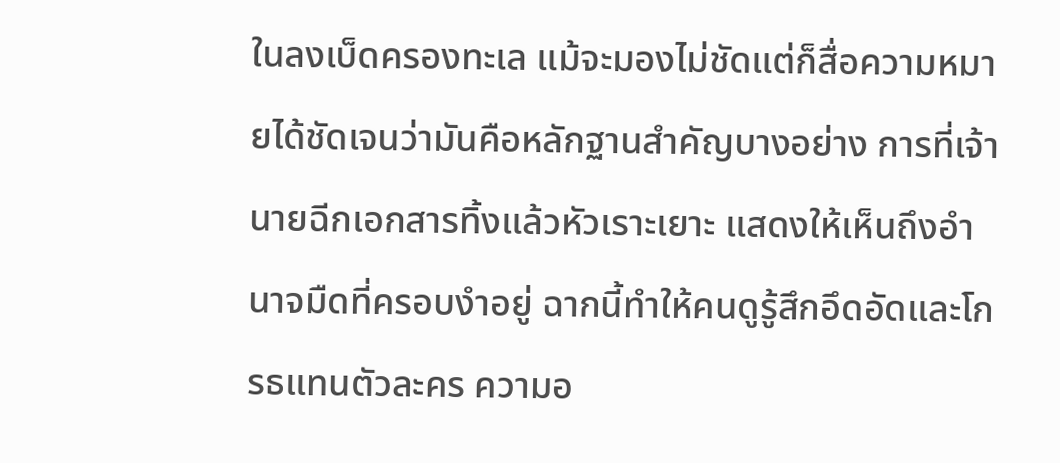ในลงเบ็ดครองทะเล แม้จะมองไม่ชัดแต่ก็สื่อความหมายได้ชัดเจนว่ามันคือหลักฐานสำคัญบางอย่าง การที่เจ้านายฉีกเอกสารทิ้งแล้วหัวเราะเยาะ แสดงให้เห็นถึงอำนาจมืดที่ครอบงำอยู่ ฉากนี้ทำให้คนดูรู้สึกอึดอัดและโกรธแทนตัวละคร ความอ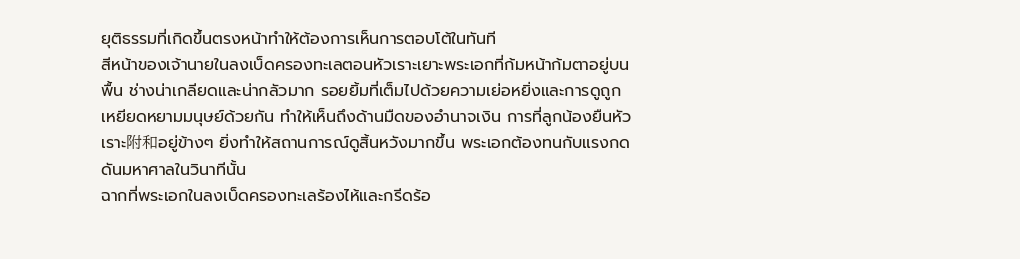ยุติธรรมที่เกิดขึ้นตรงหน้าทำให้ต้องการเห็นการตอบโต้ในทันที
สีหน้าของเจ้านายในลงเบ็ดครองทะเลตอนหัวเราะเยาะพระเอกที่ก้มหน้าก้มตาอยู่บนพื้น ช่างน่าเกลียดและน่ากลัวมาก รอยยิ้มที่เต็มไปด้วยความเย่อหยิ่งและการดูถูกเหยียดหยามมนุษย์ด้วยกัน ทำให้เห็นถึงด้านมืดของอำนาจเงิน การที่ลูกน้องยืนหัวเราะ附和อยู่ข้างๆ ยิ่งทำให้สถานการณ์ดูสิ้นหวังมากขึ้น พระเอกต้องทนกับแรงกดดันมหาศาลในวินาทีนั้น
ฉากที่พระเอกในลงเบ็ดครองทะเลร้องไห้และกรีดร้อ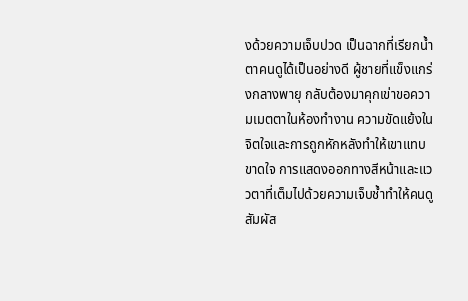งด้วยความเจ็บปวด เป็นฉากที่เรียกน้ำตาคนดูได้เป็นอย่างดี ผู้ชายที่แข็งแกร่งกลางพายุ กลับต้องมาคุกเข่าขอความเมตตาในห้องทำงาน ความขัดแย้งในจิตใจและการถูกหักหลังทำให้เขาแทบขาดใจ การแสดงออกทางสีหน้าและแววตาที่เต็มไปด้วยความเจ็บช้ำทำให้คนดูสัมผัส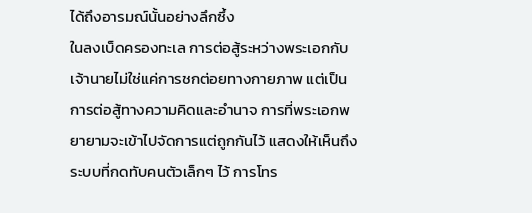ได้ถึงอารมณ์นั้นอย่างลึกซึ้ง
ในลงเบ็ดครองทะเล การต่อสู้ระหว่างพระเอกกับเจ้านายไม่ใช่แค่การชกต่อยทางกายภาพ แต่เป็นการต่อสู้ทางความคิดและอำนาจ การที่พระเอกพยายามจะเข้าไปจัดการแต่ถูกกันไว้ แสดงให้เห็นถึงระบบที่กดทับคนตัวเล็กๆ ไว้ การโทร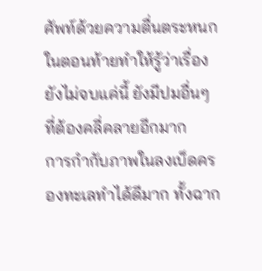ศัพท์ด้วยความตื่นตระหนกในตอนท้ายทำให้รู้ว่าเรื่องยังไม่จบแค่นี้ ยังมีปมอื่นๆ ที่ต้องคลี่คลายอีกมาก
การกำกับภาพในลงเบ็ดครองทะเลทำได้ดีมาก ทั้งฉาก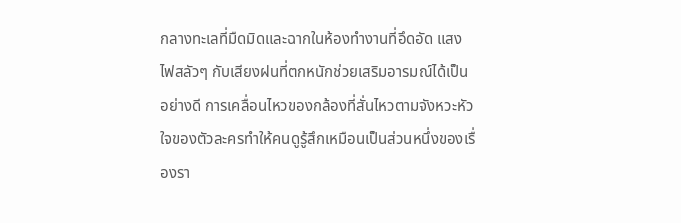กลางทะเลที่มืดมิดและฉากในห้องทำงานที่อึดอัด แสงไฟสลัวๆ กับเสียงฝนที่ตกหนักช่วยเสริมอารมณ์ได้เป็นอย่างดี การเคลื่อนไหวของกล้องที่สั่นไหวตามจังหวะหัวใจของตัวละครทำให้คนดูรู้สึกเหมือนเป็นส่วนหนึ่งของเรื่องรา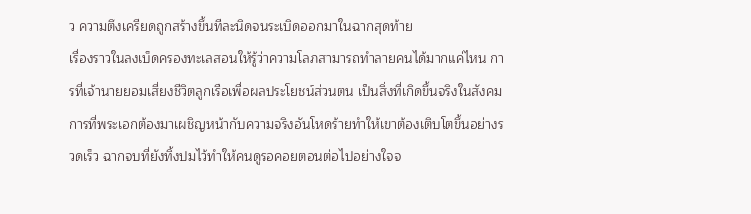ว ความตึงเครียดถูกสร้างขึ้นทีละนิดจนระเบิดออกมาในฉากสุดท้าย
เรื่องราวในลงเบ็ดครองทะเลสอนให้รู้ว่าความโลภสามารถทำลายคนได้มากแค่ไหน การที่เจ้านายยอมเสี่ยงชีวิตลูกเรือเพื่อผลประโยชน์ส่วนตน เป็นสิ่งที่เกิดขึ้นจริงในสังคม การที่พระเอกต้องมาเผชิญหน้ากับความจริงอันโหดร้ายทำให้เขาต้องเติบโตขึ้นอย่างรวดเร็ว ฉากจบที่ยังทิ้งปมไว้ทำให้คนดูรอคอยตอนต่อไปอย่างใจจ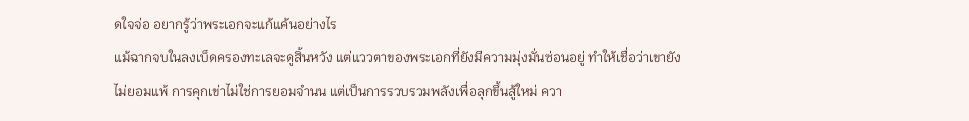ดใจจ่อ อยากรู้ว่าพระเอกจะแก้แค้นอย่างไร
แม้ฉากจบในลงเบ็ดครองทะเลจะดูสิ้นหวัง แต่แววตาของพระเอกที่ยังมีความมุ่งมั่นซ่อนอยู่ ทำให้เชื่อว่าเขายังไม่ยอมแพ้ การคุกเข่าไม่ใช่การยอมจำนน แต่เป็นการรวบรวมพลังเพื่อลุกขึ้นสู้ใหม่ ควา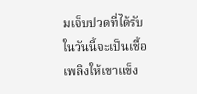มเจ็บปวดที่ได้รับในวันนี้จะเป็นเชื้อเพลิงให้เขาแข็ง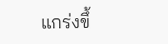แกร่งขึ้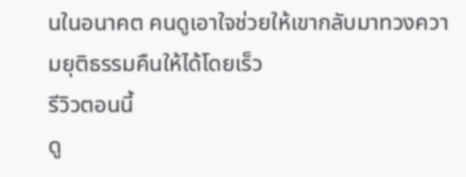นในอนาคต คนดูเอาใจช่วยให้เขากลับมาทวงความยุติธรรมคืนให้ได้โดยเร็ว
รีวิวตอนนี้
ดู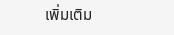เพิ่มเติม